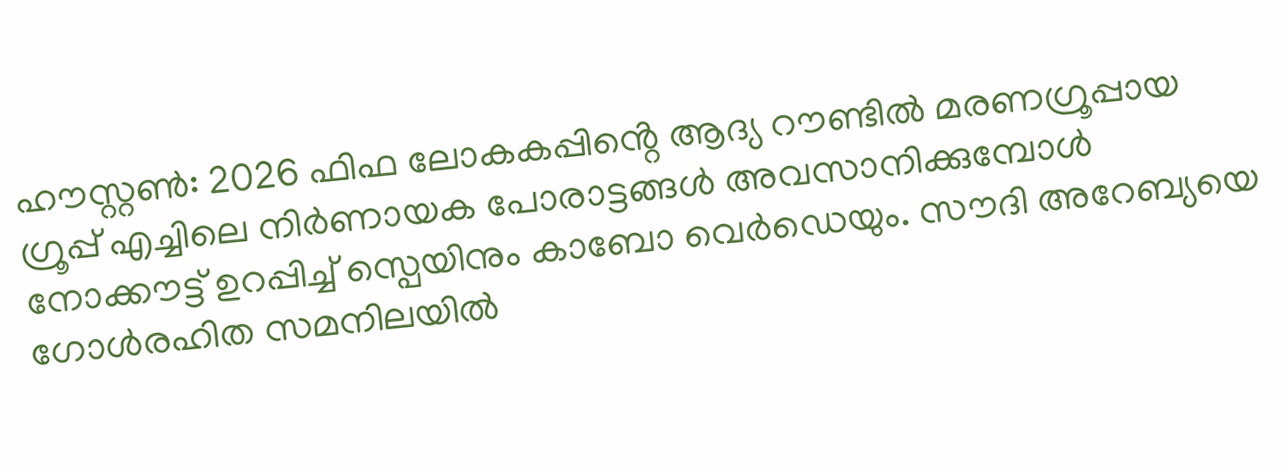ഹൗസ്റ്റൺ: 2026 ഫിഫ ലോകകപ്പിൻ്റെ ആദ്യ റൗണ്ടിൽ മരണഗ്രൂപ്പായ ഗ്രൂപ്പ് എച്ചിലെ നിർണായക പോരാട്ടങ്ങൾ അവസാനിക്കുമ്പോൾ നോക്കൗട്ട് ഉറപ്പിച്ച് സ്പെയിനും കാബോ വെർഡെയും. സൗദി അറേബ്യയെ ഗോൾരഹിത സമനിലയിൽ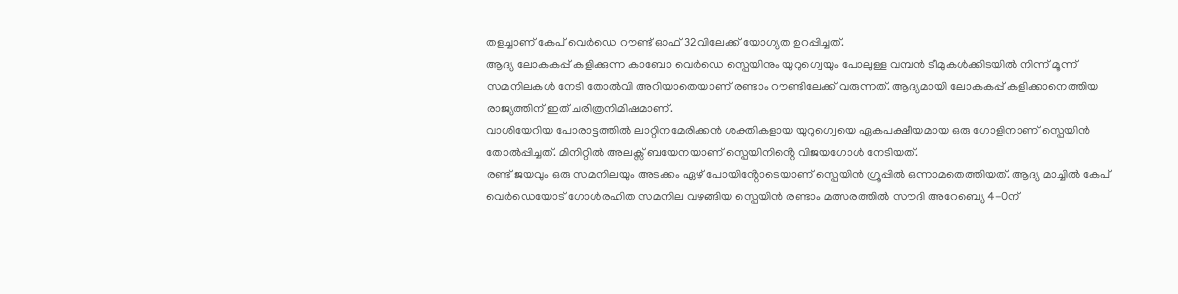തളച്ചാണ് കേപ് വെർഡെ റൗണ്ട് ഓഫ് 32വിലേക്ക് യോഗ്യത ഉറപ്പിച്ചത്.
ആദ്യ ലോകകപ്പ് കളിക്കുന്ന കാബോ വെർഡെ സ്പെയിനും യുറുഗ്വെയും പോലുള്ള വമ്പൻ ടീമുകൾക്കിടയിൽ നിന്ന് മൂന്ന് സമനിലകൾ നേടി തോൽവി അറിയാതെയാണ് രണ്ടാം റൗണ്ടിലേക്ക് വരുന്നത്. ആദ്യമായി ലോകകപ്പ് കളിക്കാനെത്തിയ രാജ്യത്തിന് ഇത് ചരിത്രനിമിഷമാണ്.
വാശിയേറിയ പോരാട്ടത്തിൽ ലാറ്റിനമേരിക്കൻ ശക്തികളായ യുറുഗ്വെയെ ഏകപക്ഷീയമായ ഒരു ഗോളിനാണ് സ്പെയിൻ തോൽപ്പിച്ചത്. മിനിറ്റിൽ അലക്സ് ബയേനയാണ് സ്പെയിനിൻ്റെ വിജയഗോൾ നേടിയത്.
രണ്ട് ജയവും ഒരു സമനിലയും അടക്കം ഏഴ് പോയിൻ്റോടെയാണ് സ്പെയിൻ ഗ്രൂപ്പിൽ ഒന്നാമതെത്തിയത്. ആദ്യ മാച്ചിൽ കേപ് വെർഡെയോട് ഗോൾരഹിത സമനില വഴങ്ങിയ സ്പെയിൻ രണ്ടാം മത്സരത്തിൽ സൗദി അറേബ്യെ 4-0ന്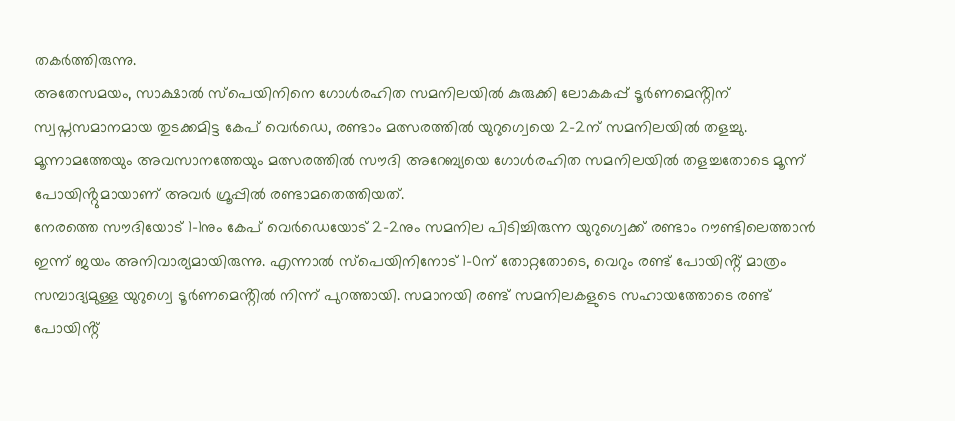തകർത്തിരുന്നു.
അതേസമയം, സാക്ഷാൽ സ്പെയിനിനെ ഗോൾരഹിത സമനിലയിൽ കുരുക്കി ലോകകപ്പ് ടൂർണമെൻ്റിന് സ്വപ്നസമാനമായ തുടക്കമിട്ട കേപ് വെർഡെ, രണ്ടാം മത്സരത്തിൽ യുറുഗ്വെയെ 2-2ന് സമനിലയിൽ തളച്ചു. മൂന്നാമത്തേയും അവസാനത്തേയും മത്സരത്തിൽ സൗദി അറേബ്യയെ ഗോൾരഹിത സമനിലയിൽ തളച്ചതോടെ മൂന്ന് പോയിൻ്റുമായാണ് അവർ ഗ്രൂപ്പിൽ രണ്ടാമതെത്തിയത്.
നേരത്തെ സൗദിയോട് 1-1നും കേപ് വെർഡെയോട് 2-2നും സമനില പിടിച്ചിരുന്ന യുറുഗ്വെക്ക് രണ്ടാം റൗണ്ടിലെത്താൻ ഇന്ന് ജയം അനിവാര്യമായിരുന്നു. എന്നാൽ സ്പെയിനിനോട് 1-0ന് തോറ്റതോടെ, വെറും രണ്ട് പോയിൻ്റ് മാത്രം സമ്പാദ്യമുള്ള യുറുഗ്വെ ടൂർണമെൻ്റിൽ നിന്ന് പുറത്തായി. സമാനയി രണ്ട് സമനിലകളുടെ സഹായത്തോടെ രണ്ട് പോയിൻ്റ്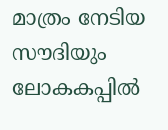മാത്രം നേടിയ സൗദിയും ലോകകപ്പിൽ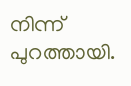നിന്ന് പുറത്തായി.